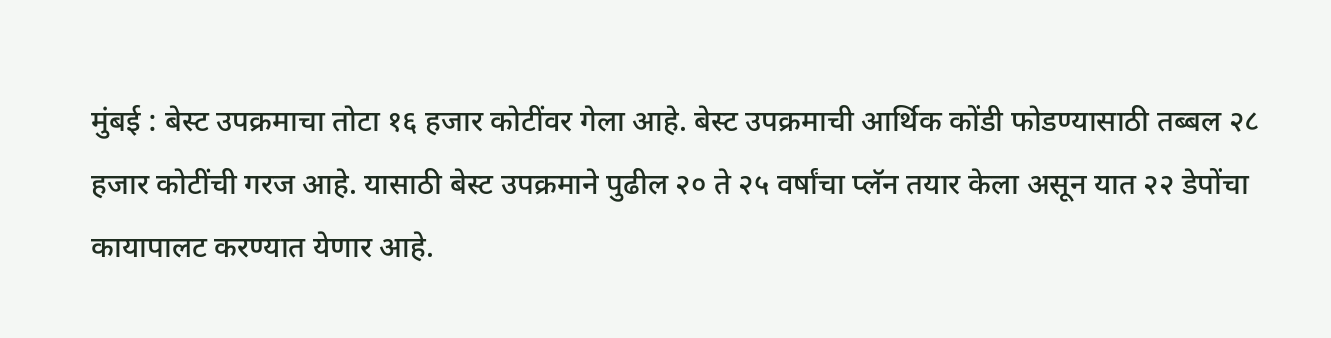मुंबई : बेस्ट उपक्रमाचा तोटा १६ हजार कोटींवर गेला आहे. बेस्ट उपक्रमाची आर्थिक कोंडी फोडण्यासाठी तब्बल २८ हजार कोटींची गरज आहे. यासाठी बेस्ट उपक्रमाने पुढील २० ते २५ वर्षांचा प्लॅन तयार केला असून यात २२ डेपोंचा कायापालट करण्यात येणार आहे.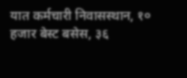यात कर्मचारी निवासस्थान, १० हजार बेस्ट बसेस, ३६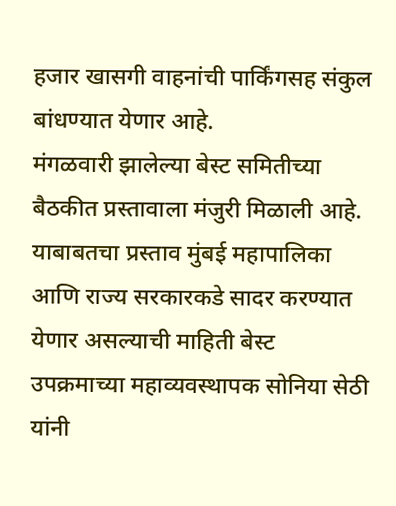हजार खासगी वाहनांची पार्किंगसह संकुल बांधण्यात येणार आहे.
मंगळवारी झालेल्या बेस्ट समितीच्या बैठकीत प्रस्तावाला मंजुरी मिळाली आहे. याबाबतचा प्रस्ताव मुंबई महापालिका आणि राज्य सरकारकडे सादर करण्यात येणार असल्याची माहिती बेस्ट उपक्रमाच्या महाव्यवस्थापक सोनिया सेठी यांनी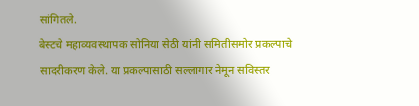सांगितले.
बेस्टचे महाव्यवस्थापक सोनिया सेठी यांनी समितीसमोर प्रकल्पाचे सादरीकरण केले. या प्रकल्पासाठी सल्लागार नेमून सविस्तर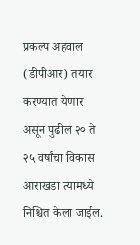प्रकल्प अहवाल (डीपीआर) तयार करण्यात येणार असून पुढील २० ते २५ वर्षांचा विकास आराखडा त्यामध्ये निश्चित केला जाईल.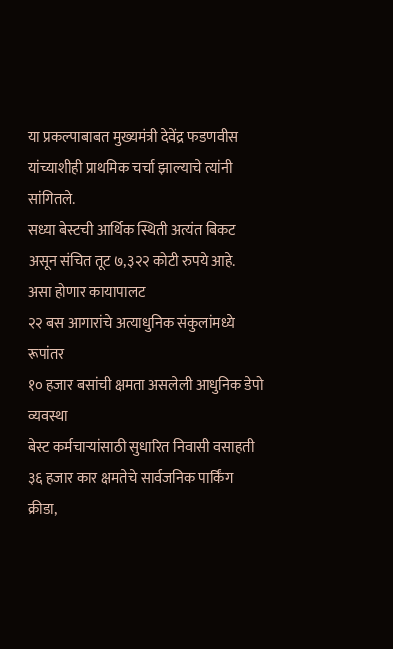या प्रकल्पाबाबत मुख्यमंत्री देवेंद्र फडणवीस यांच्याशीही प्राथमिक चर्चा झाल्याचे त्यांनी सांगितले.
सध्या बेस्टची आर्थिक स्थिती अत्यंत बिकट असून संचित तूट ७,३२२ कोटी रुपये आहे.
असा होणार कायापालट
२२ बस आगारांचे अत्याधुनिक संकुलांमध्ये रूपांतर
१० हजार बसांची क्षमता असलेली आधुनिक डेपो व्यवस्था
बेस्ट कर्मचाऱ्यांसाठी सुधारित निवासी वसाहती
३६ हजार कार क्षमतेचे सार्वजनिक पार्किंग
क्रीडा,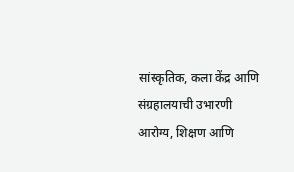सांस्कृतिक, कला केंद्र आणि संग्रहालयाची उभारणी
आरोग्य, शिक्षण आणि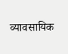व्यावसायिक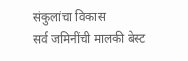संकुलांचा विकास
सर्व जमिनींची मालकी बेस्ट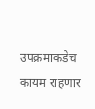उपक्रमाकडेच कायम राहणार